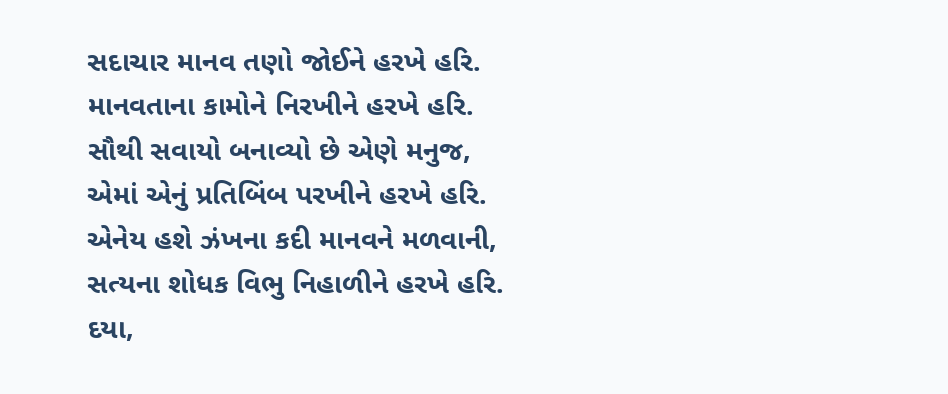સદાચાર માનવ તણો જોઈને હરખે હરિ.
માનવતાના કામોને નિરખીને હરખે હરિ.
સૌથી સવાયો બનાવ્યો છે એણે મનુજ,
એમાં એનું પ્રતિબિંબ પરખીને હરખે હરિ.
એનેય હશે ઝંખના કદી માનવને મળવાની,
સત્યના શોધક વિભુ નિહાળીને હરખે હરિ.
દયા,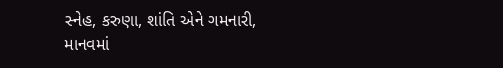સ્નેહ, કરુણા, શાંતિ એને ગમનારી,
માનવમાં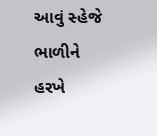આવું સ્હેજે ભાળીને હરખે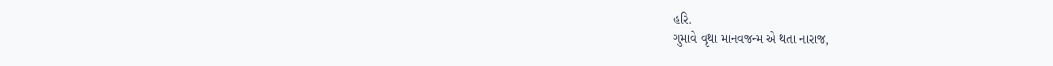હરિ.
ગુમાવે વૃથા માનવજન્મ એ થતા નારાજ,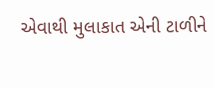એવાથી મુલાકાત એની ટાળીને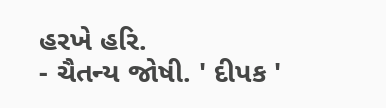હરખે હરિ.
- ચૈતન્ય જોષી. ' દીપક '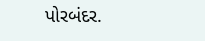પોરબંદર.